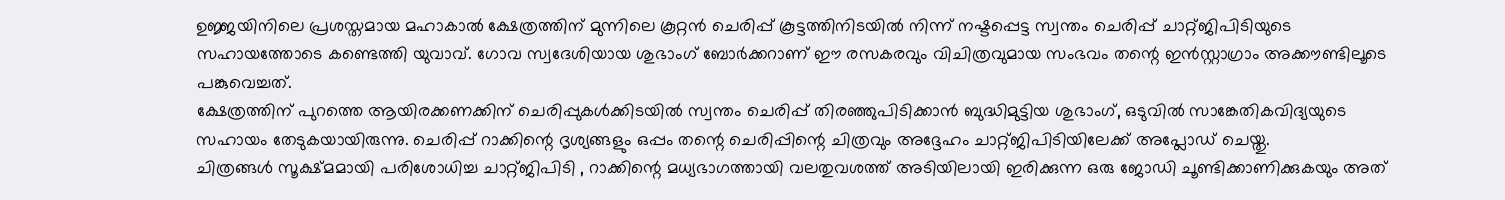ഉജ്ജയിനിലെ പ്രശസ്തമായ മഹാകാൽ ക്ഷേത്രത്തിന് മുന്നിലെ കൂറ്റൻ ചെരിപ്പ് കൂട്ടത്തിനിടയിൽ നിന്ന് നഷ്ടപ്പെട്ട സ്വന്തം ചെരിപ്പ് ചാറ്റ്ജിപിടിയുടെ സഹായത്തോടെ കണ്ടെത്തി യുവാവ്. ഗോവ സ്വദേശിയായ ശുഭാംഗ് ബോർക്കറാണ് ഈ രസകരവും വിചിത്രവുമായ സംഭവം തന്റെ ഇൻസ്റ്റാഗ്രാം അക്കൗണ്ടിലൂടെ പങ്കുവെച്ചത്.
ക്ഷേത്രത്തിന് പുറത്തെ ആയിരക്കണക്കിന് ചെരിപ്പുകൾക്കിടയിൽ സ്വന്തം ചെരിപ്പ് തിരഞ്ഞുപിടിക്കാൻ ബുദ്ധിമുട്ടിയ ശുഭാംഗ്, ഒടുവിൽ സാങ്കേതികവിദ്യയുടെ സഹായം തേടുകയായിരുന്നു. ചെരിപ്പ് റാക്കിന്റെ ദൃശ്യങ്ങളും ഒപ്പം തന്റെ ചെരിപ്പിന്റെ ചിത്രവും അദ്ദേഹം ചാറ്റ്ജിപിടിയിലേക്ക് അപ്ലോഡ് ചെയ്തു.
ചിത്രങ്ങൾ സൂക്ഷ്മമായി പരിശോധിച്ച ചാറ്റ്ജിപിടി , റാക്കിന്റെ മധ്യഭാഗത്തായി വലതുവശത്ത് അടിയിലായി ഇരിക്കുന്ന ഒരു ജോഡി ചൂണ്ടിക്കാണിക്കുകയും അത്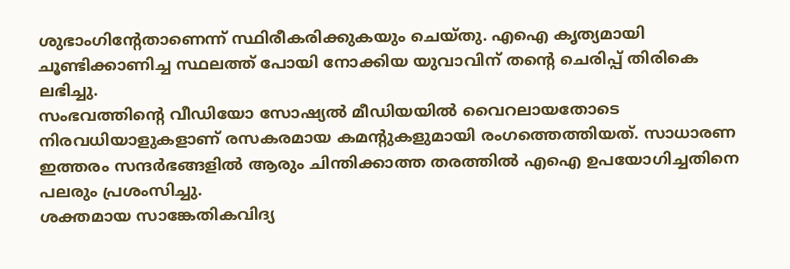ശുഭാംഗിന്റേതാണെന്ന് സ്ഥിരീകരിക്കുകയും ചെയ്തു. എഐ കൃത്യമായി ചൂണ്ടിക്കാണിച്ച സ്ഥലത്ത് പോയി നോക്കിയ യുവാവിന് തന്റെ ചെരിപ്പ് തിരികെ ലഭിച്ചു.
സംഭവത്തിന്റെ വീഡിയോ സോഷ്യൽ മീഡിയയിൽ വൈറലായതോടെ നിരവധിയാളുകളാണ് രസകരമായ കമന്റുകളുമായി രംഗത്തെത്തിയത്. സാധാരണ ഇത്തരം സന്ദർഭങ്ങളിൽ ആരും ചിന്തിക്കാത്ത തരത്തിൽ എഐ ഉപയോഗിച്ചതിനെ പലരും പ്രശംസിച്ചു.
ശക്തമായ സാങ്കേതികവിദ്യ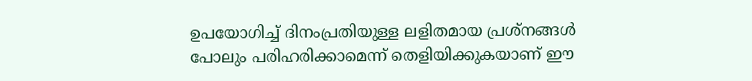ഉപയോഗിച്ച് ദിനംപ്രതിയുള്ള ലളിതമായ പ്രശ്നങ്ങൾ പോലും പരിഹരിക്കാമെന്ന് തെളിയിക്കുകയാണ് ഈ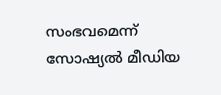സംഭവമെന്ന് സോഷ്യൽ മീഡിയ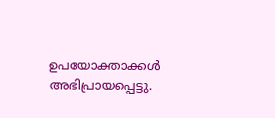ഉപയോക്താക്കൾ അഭിപ്രായപ്പെട്ടു.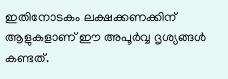ഇതിനോടകം ലക്ഷക്കണക്കിന് ആളുകളാണ് ഈ അപൂർവ്വ ദൃശ്യങ്ങൾ കണ്ടത്.